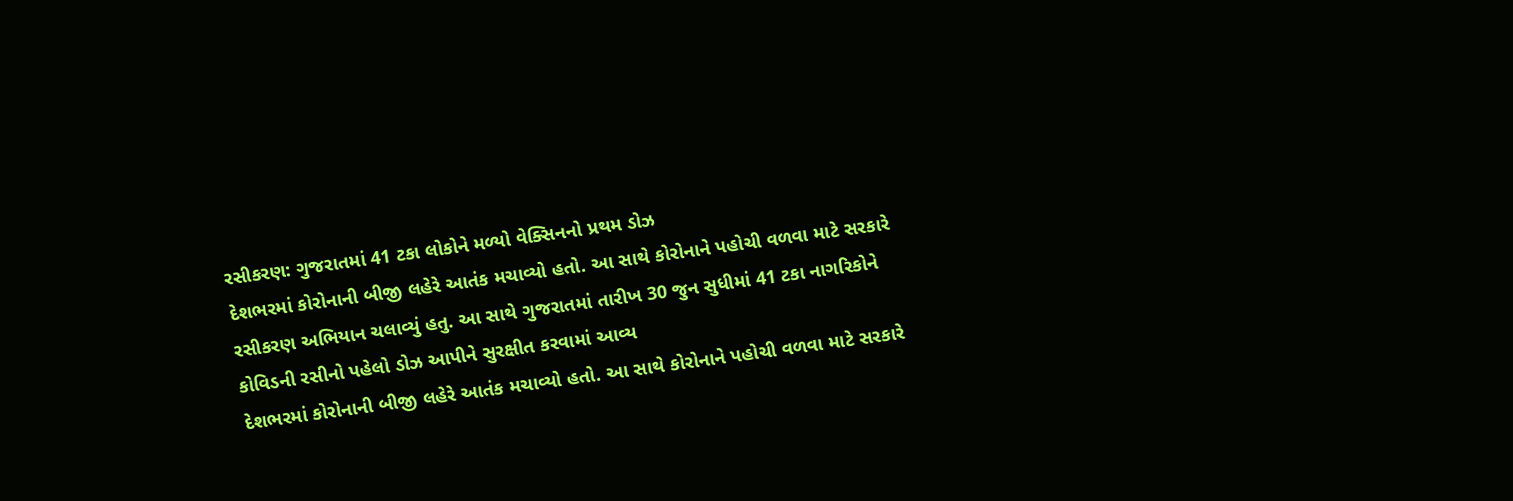રસીકરણ: ગુજરાતમાં 41 ટકા લોકોને મળ્યો વેક્સિનનો પ્રથમ ડોઝ
દેશભરમાં કોરોનાની બીજી લહેરે આતંક મચાવ્યો હતો. આ સાથે કોરોનાને પહોચી વળવા માટે સરકારે રસીકરણ અભિયાન ચલાવ્યું હતુ. આ સાથે ગુજરાતમાં તારીખ 30 જુન સુધીમાં 41 ટકા નાગરિકોને કોવિડની રસીનો પહેલો ડોઝ આપીને સુરક્ષીત કરવામાં આવ્ય
દેશભરમાં કોરોનાની બીજી લહેરે આતંક મચાવ્યો હતો. આ સાથે કોરોનાને પહોચી વળવા માટે સરકારે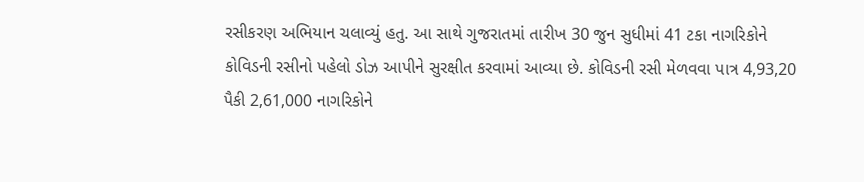રસીકરણ અભિયાન ચલાવ્યું હતુ. આ સાથે ગુજરાતમાં તારીખ 30 જુન સુધીમાં 41 ટકા નાગરિકોને કોવિડની રસીનો પહેલો ડોઝ આપીને સુરક્ષીત કરવામાં આવ્યા છે. કોવિડની રસી મેળવવા પાત્ર 4,93,20 પૈકી 2,61,000 નાગરિકોને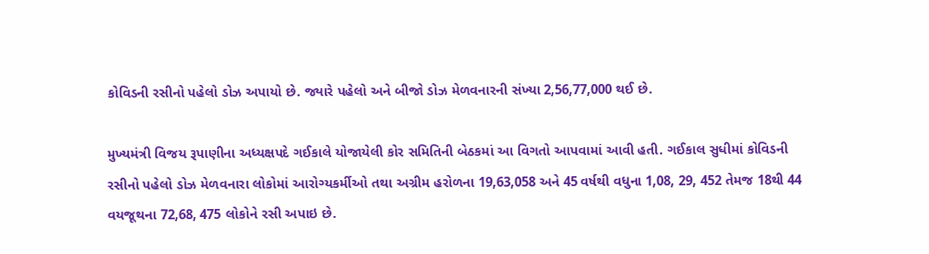કોવિડની રસીનો પહેલો ડોઝ અપાયો છે. જ્યારે પહેલો અને બીજો ડોઝ મેળવનારની સંખ્યા 2,56,77,000 થઈ છે.

મુખ્યમંત્રી વિજય રૂપાણીના અધ્યક્ષપદે ગઈકાલે યોજાયેલી કોર સમિતિની બેઠકમાં આ વિગતો આપવામાં આવી હતી. ગઈકાલ સુધીમાં કોવિડની રસીનો પહેલો ડોઝ મેળવનારા લોકોમાં આરોગ્યકર્મીઓ તથા અગ્રીમ હરોળના 19,63,058 અને 45 વર્ષથી વધુના 1,08, 29, 452 તેમજ 18થી 44 વયજૂથના 72,68, 475 લોકોને રસી અપાઇ છે.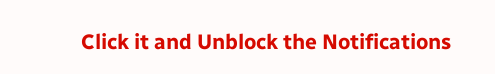Click it and Unblock the Notifications